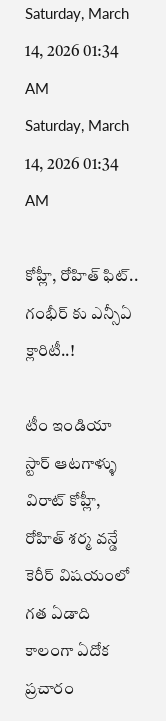Saturday, March 14, 2026 01:34 AM
Saturday, March 14, 2026 01:34 AM

కోహ్లీ, రోహిత్ ఫిట్.. గంభీర్ కు ఎన్సీఏ క్లారిటీ..!

టీం ఇండియా స్టార్ ఆటగాళ్ళు విరాట్ కోహ్లీ, రోహిత్ శర్మ వన్డే కెరీర్ విషయంలో గత ఏడాది కాలంగా ఏదోక ప్రచారం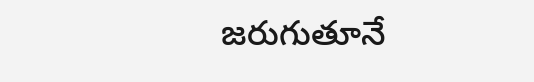జరుగుతూనే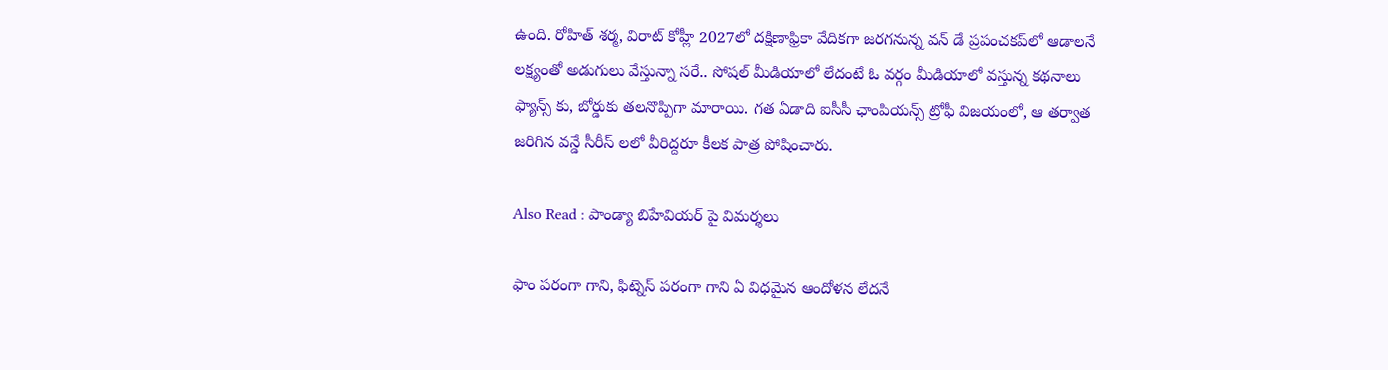ఉంది. రోహిత్ శర్మ, విరాట్ కోహ్లీ 2027లో దక్షిణాఫ్రికా వేదికగా జరగనున్న వన్‌ డే ప్రపంచకప్‌లో ఆడాలనే లక్ష్యంతో అడుగులు వేస్తున్నా సరే.. సోషల్ మీడియాలో లేదంటే ఓ వర్గం మీడియాలో వస్తున్న కథనాలు ఫ్యాన్స్ కు, బోర్డుకు తలనొప్పిగా మారాయి. గత ఏడాది ఐసీసీ ఛాంపియన్స్ ట్రోఫీ విజయంలో, ఆ తర్వాత జరిగిన వన్డే సీరీస్ లలో వీరిద్దరూ కీలక పాత్ర పోషించారు.

Also Read : పాండ్యా బిహేవియర్ పై విమర్శలు

ఫాం పరంగా గాని, ఫిట్నెస్ పరంగా గాని ఏ విధమైన ఆందోళన లేదనే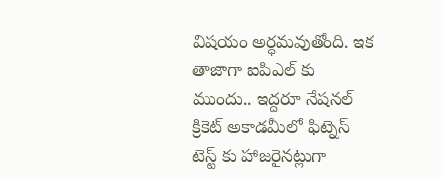విషయం అర్ధమవుతోంది. ఇక తాజాగా ఐపిఎల్ కు ముందు.. ఇద్దరూ నేషనల్ క్రికెట్ అకాడమీలో ఫిట్నెస్ టెస్ట్ కు హాజరైనట్లుగా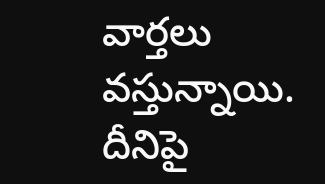వార్తలు వస్తున్నాయి. దీనిపై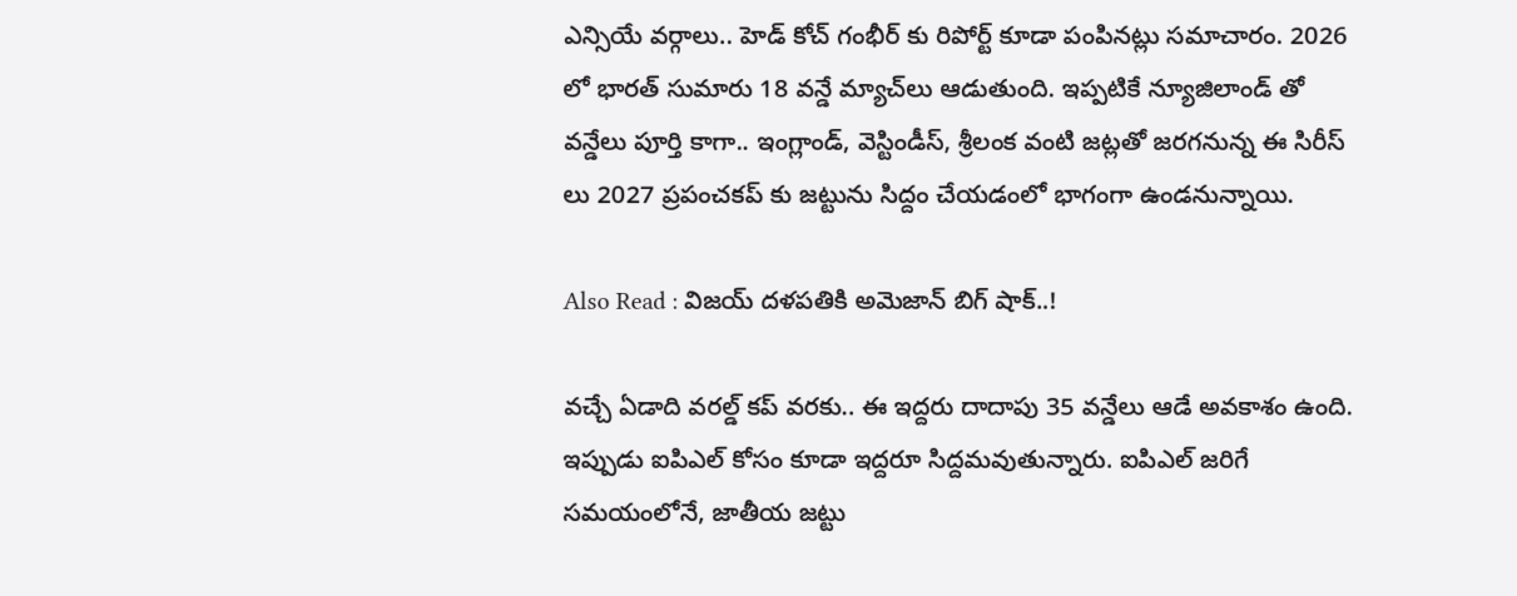ఎన్సియే వర్గాలు.. హెడ్ కోచ్ గంభీర్ కు రిపోర్ట్ కూడా పంపినట్లు సమాచారం. 2026 లో భారత్ సుమారు 18 వన్డే మ్యాచ్‌లు ఆడుతుంది. ఇప్పటికే న్యూజిలాండ్ తో వన్డేలు పూర్తి కాగా.. ఇంగ్లాండ్, వెస్టిండీస్, శ్రీలంక వంటి జట్లతో జరగనున్న ఈ సిరీస్‌ లు 2027 ప్రపంచకప్ కు జట్టును సిద్దం చేయడంలో భాగంగా ఉండనున్నాయి.

Also Read : విజయ్ దళపతికి అమెజాన్ బిగ్ షాక్..!

వచ్చే ఏడాది వరల్డ్ కప్ వరకు.. ఈ ఇద్దరు దాదాపు 35 వన్డేలు ఆడే అవకాశం ఉంది. ఇప్పుడు ఐపిఎల్ కోసం కూడా ఇద్దరూ సిద్దమవుతున్నారు. ఐపిఎల్ జరిగే సమయంలోనే, జాతీయ జట్టు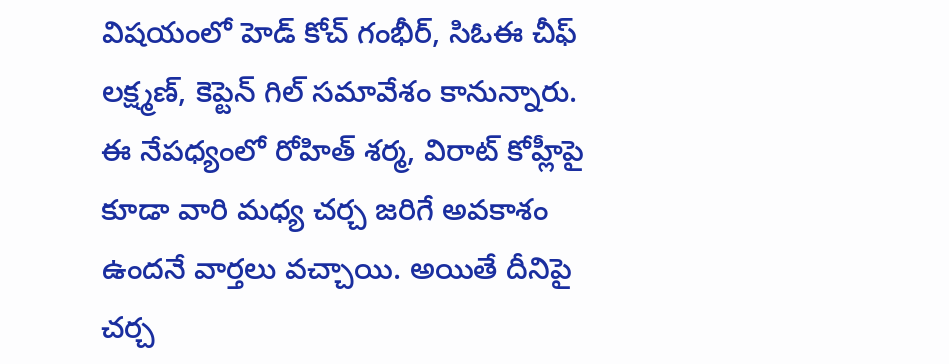విషయంలో హెడ్ కోచ్ గంభీర్, సిఓఈ చీఫ్ లక్ష్మణ్, కెప్టెన్ గిల్ సమావేశం కానున్నారు. ఈ నేపధ్యంలో రోహిత్ శర్మ, విరాట్ కోహ్లీపై కూడా వారి మధ్య చర్చ జరిగే అవకాశం ఉందనే వార్తలు వచ్చాయి. అయితే దీనిపై చర్చ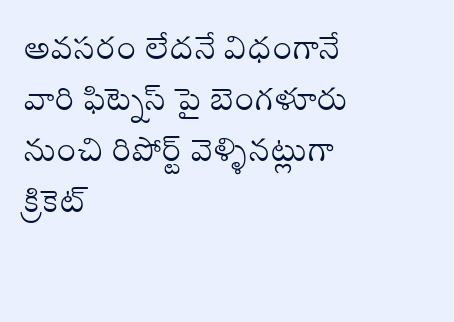అవసరం లేదనే విధంగానే వారి ఫిట్నెస్ పై బెంగళూరు నుంచి రిపోర్ట్ వెళ్ళినట్లుగా క్రికెట్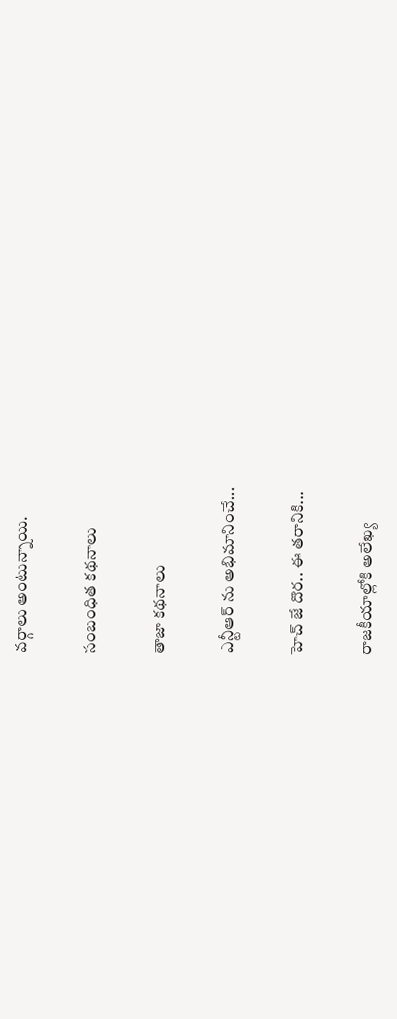వర్గాలు అంటున్నాయి.

సంబంధిత కథనాలు

తాజా కథనాలు

ఎన్టీఆర్ ను అభిమానించే...

హెచ్ జే దొర.. ఈ తరానికి...

రాజకీయాల్లోకి అలేఖ్య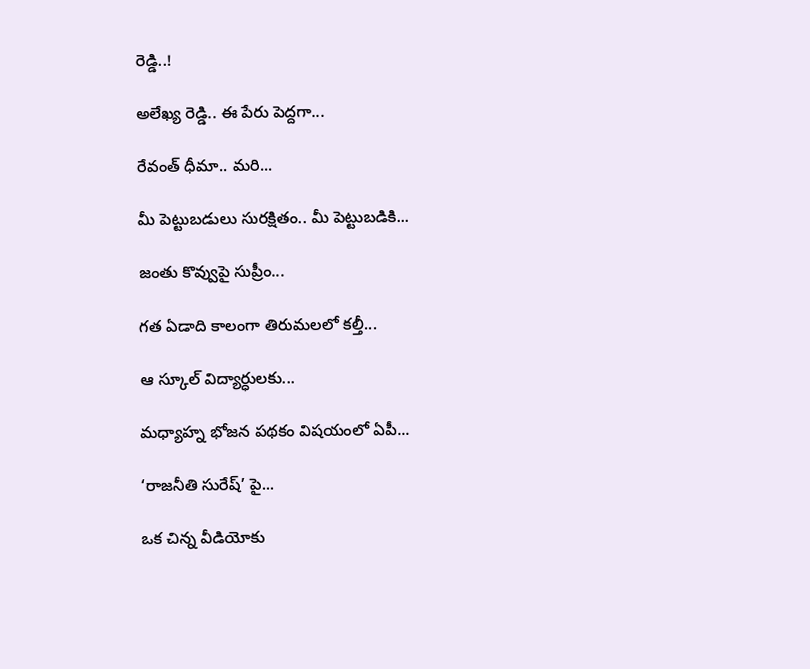రెడ్డి..!

అలేఖ్య రెడ్డి.. ఈ పేరు పెద్దగా...

రేవంత్‌ ధీమా.. మరి...

మీ పెట్టుబడులు సురక్షితం.. మీ పెట్టుబడికి...

జంతు కొవ్వుపై సుప్రీం...

గత ఏడాది కాలంగా తిరుమలలో కల్తీ...

ఆ స్కూల్ విద్యార్ధులకు...

మధ్యాహ్న భోజన పథకం విషయంలో ఏపీ...

‘రాజనీతి సురేష్‌’ పై...

ఒక చిన్న వీడియోకు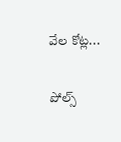వేల కోట్ల...

పోల్స్